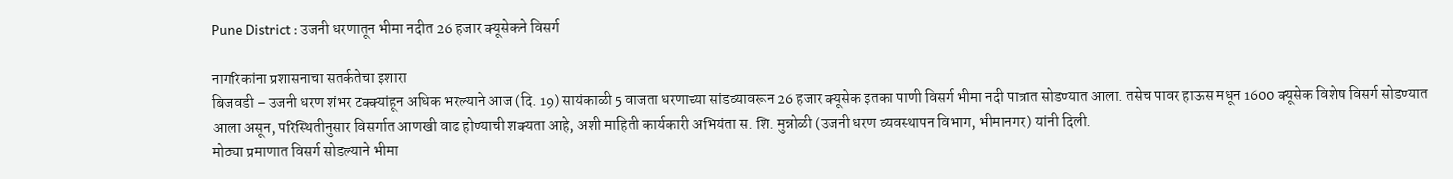Pune District : उजनी धरणातून भीमा नदीत 26 हजार क्यूसेकने विसर्ग

नागरिकांना प्रशासनाचा सतर्कतेचा इशारा
बिजवडी – उजनी धरण शंभर टक्क्यांहून अधिक भरल्याने आज (दि. 19) सायंकाळी 5 वाजता धरणाच्या सांडव्यावरून 26 हजार क्यूसेक इतका पाणी विसर्ग भीमा नदी पात्रात सोडण्यात आला. तसेच पावर हाऊस मधून 1600 क्यूसेक विशेष विसर्ग सोडण्यात आला असून, परिस्थितीनुसार विसर्गात आणखी वाढ होण्याची शक्यता आहे, अशी माहिती कार्यकारी अभियंता स. शि. मुन्नोळी (उजनी धरण व्यवस्थापन विभाग, भीमानगर) यांनी दिली.
मोठ्या प्रमाणात विसर्ग सोडल्याने भीमा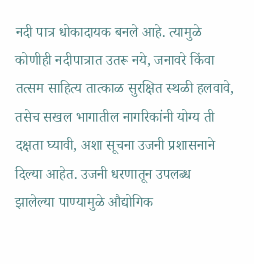नदी पात्र धोकादायक बनले आहे. त्यामुळे कोणीही नदीपात्रात उतरू नये, जनावरे किंवा तत्सम साहित्य तात्काळ सुरक्षित स्थळी हलवावे, तसेच सखल भागातील नागरिकांनी योग्य ती दक्षता घ्यावी, अशा सूचना उजनी प्रशासनाने दिल्या आहेत. उजनी धरणातून उपलब्ध झालेल्या पाण्यामुळे औद्योगिक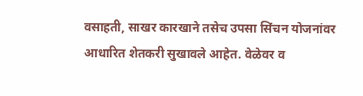वसाहती, साखर कारखाने तसेच उपसा सिंचन योजनांवर आधारित शेतकरी सुखावले आहेत. वेळेवर व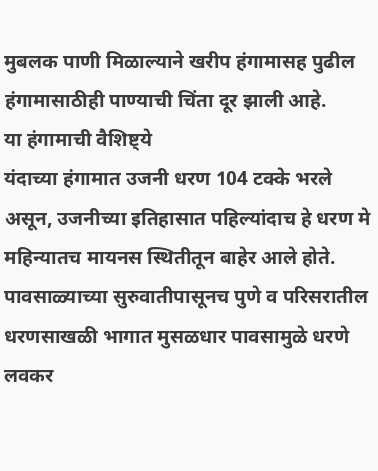मुबलक पाणी मिळाल्याने खरीप हंगामासह पुढील हंगामासाठीही पाण्याची चिंता दूर झाली आहे.
या हंगामाची वैशिष्ट्ये
यंदाच्या हंगामात उजनी धरण 104 टक्के भरले असून, उजनीच्या इतिहासात पहिल्यांदाच हे धरण मे महिन्यातच मायनस स्थितीतून बाहेर आले होते. पावसाळ्याच्या सुरुवातीपासूनच पुणे व परिसरातील धरणसाखळी भागात मुसळधार पावसामुळे धरणे लवकर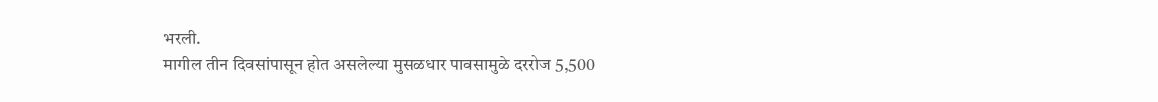भरली.
मागील तीन दिवसांपासून होत असलेल्या मुसळधार पावसामुळे दररोज 5,500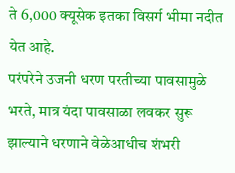ते 6,000 क्यूसेक इतका विसर्ग भीमा नदीत येत आहे.
परंपरेने उजनी धरण परतीच्या पावसामुळे भरते, मात्र यंदा पावसाळा लवकर सुरू झाल्याने धरणाने वेळेआधीच शंभरी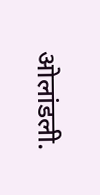ओलांडली.